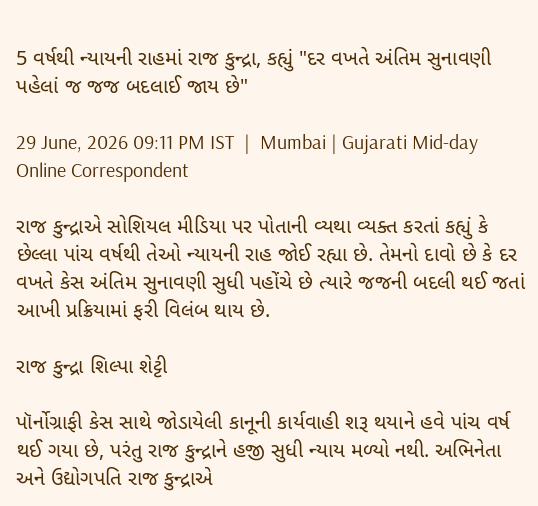5 વર્ષથી ન્યાયની રાહમાં રાજ કુન્દ્રા, કહ્યું "દર વખતે અંતિમ સુનાવણી પહેલાં જ જજ બદલાઈ જાય છે"

29 June, 2026 09:11 PM IST  |  Mumbai | Gujarati Mid-day Online Correspondent

રાજ કુન્દ્રાએ સોશિયલ મીડિયા પર પોતાની વ્યથા વ્યક્ત કરતાં કહ્યું કે છેલ્લા પાંચ વર્ષથી તેઓ ન્યાયની રાહ જોઈ રહ્યા છે. તેમનો દાવો છે કે દર વખતે કેસ અંતિમ સુનાવણી સુધી પહોંચે છે ત્યારે જજની બદલી થઈ જતાં આખી પ્રક્રિયામાં ફરી વિલંબ થાય છે.

રાજ કુન્દ્રા શિલ્પા શેટ્ટી

પૉર્નોગ્રાફી કેસ સાથે જોડાયેલી કાનૂની કાર્યવાહી શરૂ થયાને હવે પાંચ વર્ષ થઈ ગયા છે, પરંતુ રાજ કુન્દ્રાને હજી સુધી ન્યાય મળ્યો નથી. અભિનેતા અને ઉદ્યોગપતિ રાજ કુન્દ્રાએ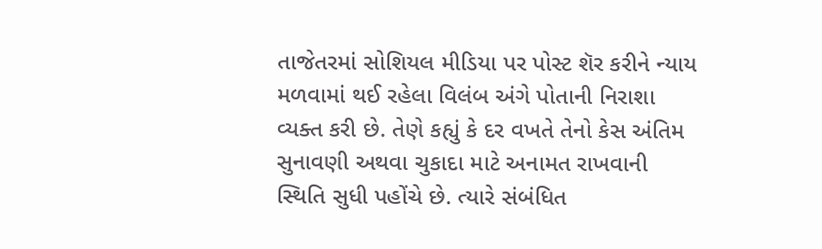તાજેતરમાં સોશિયલ મીડિયા પર પોસ્ટ શૅર કરીને ન્યાય મળવામાં થઈ રહેલા વિલંબ અંગે પોતાની નિરાશા વ્યક્ત કરી છે. તેણે કહ્યું કે દર વખતે તેનો કેસ અંતિમ સુનાવણી અથવા ચુકાદા માટે અનામત રાખવાની સ્થિતિ સુધી પહોંચે છે. ત્યારે સંબંધિત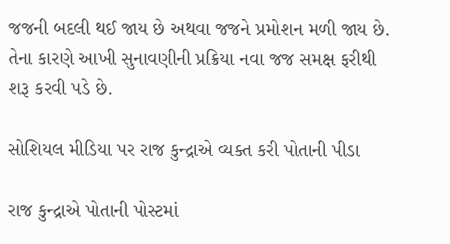જજની બદલી થઈ જાય છે અથવા જજને પ્રમોશન મળી જાય છે. તેના કારણે આખી સુનાવણીની પ્રક્રિયા નવા જજ સમક્ષ ફરીથી શરૂ કરવી પડે છે.

સોશિયલ મીડિયા પર રાજ કુન્દ્રાએ વ્યક્ત કરી પોતાની પીડા

રાજ કુન્દ્રાએ પોતાની પોસ્ટમાં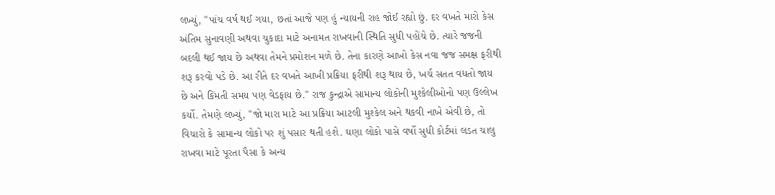લખ્યું, "પાંચ વર્ષ થઈ ગયા, છતાં આજે પણ હું ન્યાયની રાહ જોઈ રહ્યો છું. દર વખતે મારો કેસ અંતિમ સુનાવણી અથવા ચુકાદા માટે અનામત રાખવાની સ્થિતિ સુધી પહોંચે છે. ત્યારે જજની બદલી થઈ જાય છે અથવા તેમને પ્રમોશન મળે છે. તેના કારણે આખો કેસ નવા જજ સમક્ષ ફરીથી શરૂ કરવો પડે છે. આ રીતે દર વખતે આખી પ્રક્રિયા ફરીથી શરૂ થાય છે, ખર્ચ સતત વધતો જાય છે અને કિંમતી સમય પણ વેડફાય છે." રાજ કુન્દ્રાએ સામાન્ય લોકોની મુશ્કેલીઓનો પણ ઉલ્લેખ કર્યો. તેમણે લખ્યું, "જો મારા માટે આ પ્રક્રિયા આટલી મુશ્કેલ અને થકવી નાખે એવી છે, તો વિચારો કે સામાન્ય લોકો પર શું પસાર થતી હશે. ઘણા લોકો પાસે વર્ષો સુધી કોર્ટમાં લડત ચાલુ રાખવા માટે પૂરતા પૈસા કે અન્ય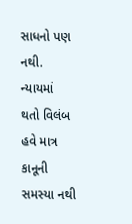સાધનો પણ નથી. ન્યાયમાં થતો વિલંબ હવે માત્ર કાનૂની સમસ્યા નથી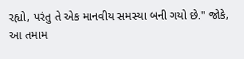રહ્યો, પરંતુ તે એક માનવીય સમસ્યા બની ગયો છે." જોકે, આ તમામ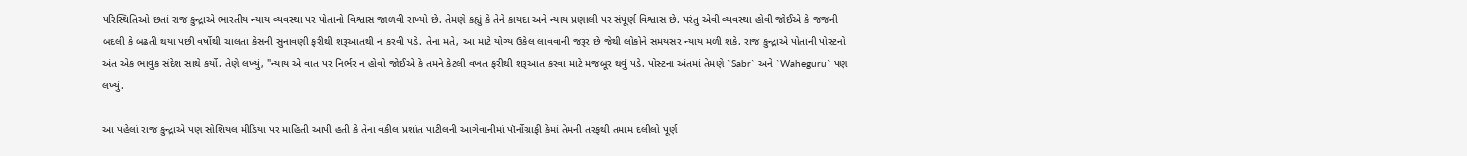પરિસ્થિતિઓ છતાં રાજ કુન્દ્રાએ ભારતીય ન્યાય વ્યવસ્થા પર પોતાનો વિશ્વાસ જાળવી રાખ્યો છે. તેમણે કહ્યું કે તેને કાયદા અને ન્યાય પ્રણાલી પર સંપૂર્ણ વિશ્વાસ છે. પરંતુ એવી વ્યવસ્થા હોવી જોઈએ કે જજની બદલી કે બઢતી થયા પછી વર્ષોથી ચાલતા કેસની સુનાવણી ફરીથી શરૂઆતથી ન કરવી પડે. તેના મતે, આ માટે યોગ્ય ઉકેલ લાવવાની જરૂર છે જેથી લોકોને સમયસર ન્યાય મળી શકે. રાજ કુન્દ્રાએ પોતાની પોસ્ટનો અંત એક ભાવુક સંદેશ સાથે કર્યો. તેણે લખ્યું, "ન્યાય એ વાત પર નિર્ભર ન હોવો જોઈએ કે તમને કેટલી વખત ફરીથી શરૂઆત કરવા માટે મજબૂર થવું પડે. પોસ્ટના અંતમાં તેમણે `Sabr` અને `Waheguru` પણ લખ્યું.

આ પહેલાં રાજ કુન્દ્રાએ પણ સોશિયલ મીડિયા પર માહિતી આપી હતી કે તેના વકીલ પ્રશાંત પાટીલની આગેવાનીમાં પૉર્નોગ્રાફી કેમાં તેમની તરફથી તમામ દલીલો પૂર્ણ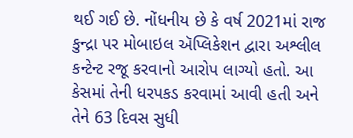થઈ ગઈ છે. નોંધનીય છે કે વર્ષ 2021માં રાજ કુન્દ્રા પર મોબાઇલ ઍપ્લિકેશન દ્વારા અશ્લીલ કન્ટેન્ટ રજૂ કરવાનો આરોપ લાગ્યો હતો. આ કેસમાં તેની ધરપકડ કરવામાં આવી હતી અને તેને 63 દિવસ સુધી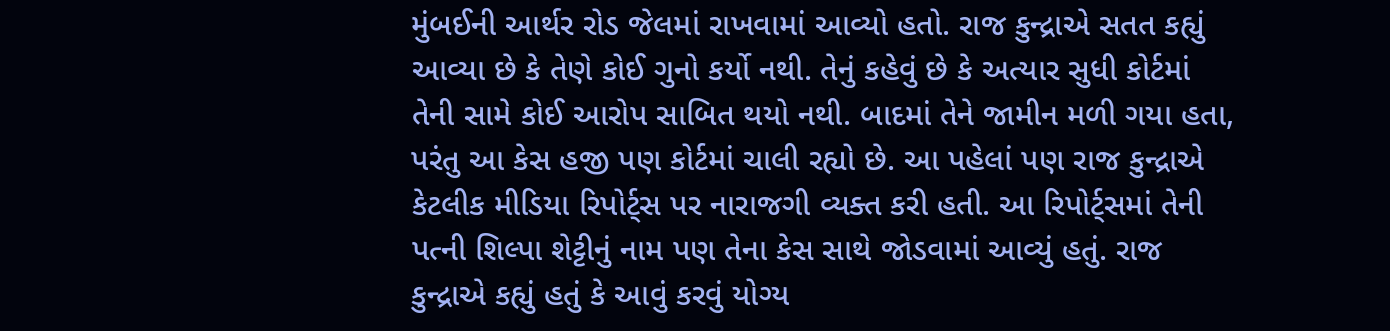મુંબઈની આર્થર રોડ જેલમાં રાખવામાં આવ્યો હતો. રાજ કુન્દ્રાએ સતત કહ્યું આવ્યા છે કે તેણે કોઈ ગુનો કર્યો નથી. તેનું કહેવું છે કે અત્યાર સુધી કોર્ટમાં તેની સામે કોઈ આરોપ સાબિત થયો નથી. બાદમાં તેને જામીન મળી ગયા હતા, પરંતુ આ કેસ હજી પણ કોર્ટમાં ચાલી રહ્યો છે. આ પહેલાં પણ રાજ કુન્દ્રાએ કેટલીક મીડિયા રિપોર્ટ્સ પર નારાજગી વ્યક્ત કરી હતી. આ રિપોર્ટ્સમાં તેની પત્ની શિલ્પા શેટ્ટીનું નામ પણ તેના કેસ સાથે જોડવામાં આવ્યું હતું. રાજ કુન્દ્રાએ કહ્યું હતું કે આવું કરવું યોગ્ય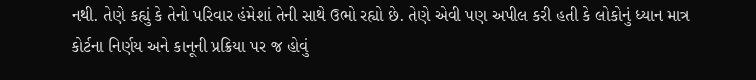નથી. તેણે કહ્યું કે તેનો પરિવાર હંમેશાં તેની સાથે ઉભો રહ્યો છે. તેણે એવી પણ અપીલ કરી હતી કે લોકોનું ધ્યાન માત્ર કોર્ટના નિર્ણય અને કાનૂની પ્રક્રિયા પર જ હોવું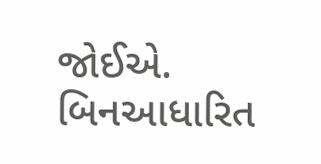જોઈએ. બિનઆધારિત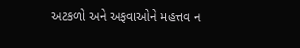અટકળો અને અફવાઓને મહત્તવ ન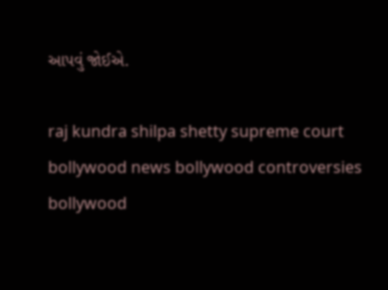આપવું જોઈએ.

raj kundra shilpa shetty supreme court bollywood news bollywood controversies bollywood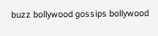buzz bollywood gossips bollywood